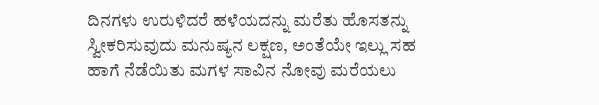ದಿನಗಳು ಉರುಳಿದರೆ ಹಳೆಯದನ್ನು ಮರೆತು ಹೊಸತನ್ನು ಸ್ವೀಕರಿಸುವುದು ಮನುಷ್ಯನ ಲಕ್ಷಣ, ಅಂತೆಯೇ ಇಲ್ಲು ಸಹ ಹಾಗೆ ನೆಡೆಯಿತು ಮಗಳ ಸಾವಿನ ನೋವು ಮರೆಯಲು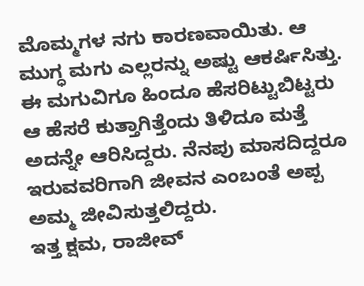ಮೊಮ್ಮಗಳ ನಗು ಕಾರಣವಾಯಿತು. ಆ ಮುಗ್ಧ ಮಗು ಎಲ್ಲರನ್ನು ಅಷ್ಟು ಆಕರ್ಷಿಸಿತ್ತು. ಈ ಮಗುವಿಗೂ ಹಿಂದೂ ಹೆಸರಿಟ್ಟುಬಿಟ್ಟರು ಆ ಹೆಸರೆ ಕುತ್ತಾಗಿತ್ತೆಂದು ತಿಳಿದೂ ಮತ್ತೆ ಅದನ್ನೇ ಆರಿಸಿದ್ದರು. ನೆನಪು ಮಾಸದಿದ್ದರೂ ಇರುವವರಿಗಾಗಿ ಜೀವನ ಎಂಬಂತೆ ಅಪ್ಪ ಅಮ್ಮ ಜೀವಿಸುತ್ತಲಿದ್ದರು.
ಇತ್ತ ಕ್ಷಮ, ರಾಜೀವ್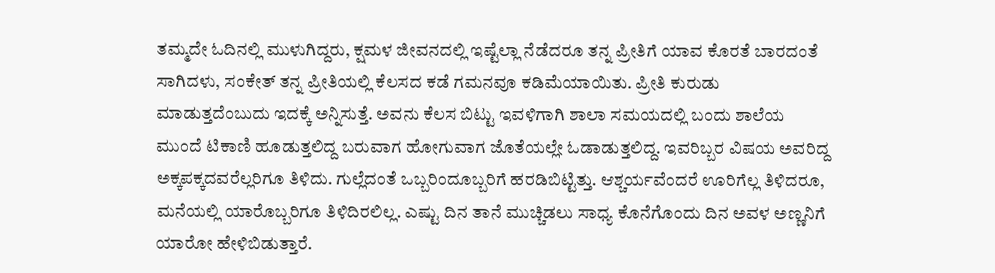ತಮ್ಮದೇ ಓದಿನಲ್ಲಿ ಮುಳುಗಿದ್ದರು, ಕ್ಷಮಳ ಜೀವನದಲ್ಲಿ ಇಷ್ಟೆಲ್ಲಾ ನೆಡೆದರೂ ತನ್ನ ಪ್ರೀತಿಗೆ ಯಾವ ಕೊರತೆ ಬಾರದಂತೆ ಸಾಗಿದಳು, ಸಂಕೇತ್ ತನ್ನ ಪ್ರೀತಿಯಲ್ಲಿ ಕೆಲಸದ ಕಡೆ ಗಮನವೂ ಕಡಿಮೆಯಾಯಿತು. ಪ್ರೀತಿ ಕುರುಡು ಮಾಡುತ್ತದೆಂಬುದು ಇದಕ್ಕೆ ಅನ್ನಿಸುತ್ತೆ. ಅವನು ಕೆಲಸ ಬಿಟ್ಟು ಇವಳಿಗಾಗಿ ಶಾಲಾ ಸಮಯದಲ್ಲಿ ಬಂದು ಶಾಲೆಯ ಮುಂದೆ ಟಿಕಾಣಿ ಹೂಡುತ್ತಲಿದ್ದ ಬರುವಾಗ ಹೋಗುವಾಗ ಜೊತೆಯಲ್ಲೇ ಓಡಾಡುತ್ತಲಿದ್ದ. ಇವರಿಬ್ಬರ ವಿಷಯ ಅವರಿದ್ದ ಅಕ್ಕಪಕ್ಕದವರೆಲ್ಲರಿಗೂ ತಿಳಿದು. ಗುಲ್ಲೆದಂತೆ ಒಬ್ಬರಿಂದೂಬ್ಬರಿಗೆ ಹರಡಿಬಿಟ್ಟಿತ್ತು. ಆಶ್ಚರ್ಯವೆಂದರೆ ಊರಿಗೆಲ್ಲ ತಿಳಿದರೂ, ಮನೆಯಲ್ಲಿ ಯಾರೊಬ್ಬರಿಗೂ ತಿಳಿದಿರಲಿಲ್ಲ. ಎಷ್ಟು ದಿನ ತಾನೆ ಮುಚ್ಚಿಡಲು ಸಾಧ್ಯ ಕೊನೆಗೊಂದು ದಿನ ಅವಳ ಅಣ್ಣನಿಗೆ ಯಾರೋ ಹೇಳಿಬಿಡುತ್ತಾರೆ.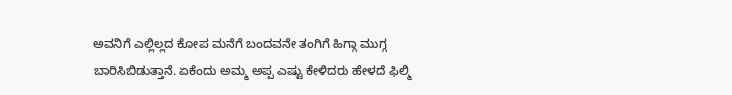ಅವನಿಗೆ ಎಲ್ಲಿಲ್ಲದ ಕೋಪ ಮನೆಗೆ ಬಂದವನೇ ತಂಗಿಗೆ ಹಿಗ್ಗಾ ಮುಗ್ಗ ಬಾರಿಸಿಬಿಡುತ್ತಾನೆ. ಏಕೆಂದು ಅಮ್ಮ ಅಪ್ಪ ಎಷ್ಟು ಕೇಳಿದರು ಹೇಳದೆ ಫಿಲ್ಮಿ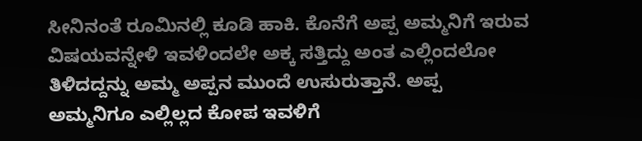ಸೀನಿನಂತೆ ರೂಮಿನಲ್ಲಿ ಕೂಡಿ ಹಾಕಿ. ಕೊನೆಗೆ ಅಪ್ಪ ಅಮ್ಮನಿಗೆ ಇರುವ ವಿಷಯವನ್ನೇಳಿ ಇವಳಿಂದಲೇ ಅಕ್ಕ ಸತ್ತಿದ್ದು ಅಂತ ಎಲ್ಲಿಂದಲೋ ತಿಳಿದದ್ದನ್ನು ಅಮ್ಮ ಅಪ್ಪನ ಮುಂದೆ ಉಸುರುತ್ತಾನೆ. ಅಪ್ಪ ಅಮ್ಮನಿಗೂ ಎಲ್ಲಿಲ್ಲದ ಕೋಪ ಇವಳಿಗೆ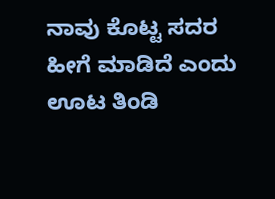ನಾವು ಕೊಟ್ಟ ಸದರ ಹೀಗೆ ಮಾಡಿದೆ ಎಂದು ಊಟ ತಿಂಡಿ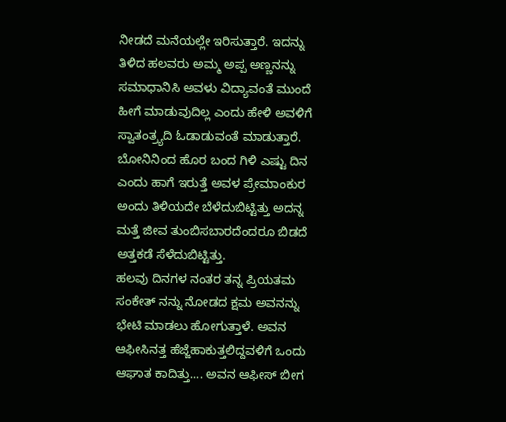ನೀಡದೆ ಮನೆಯಲ್ಲೇ ಇರಿಸುತ್ತಾರೆ. ಇದನ್ನು ತಿಳಿದ ಹಲವರು ಅಮ್ಮ ಅಪ್ಪ ಅಣ್ಣನನ್ನು ಸಮಾಧಾನಿಸಿ ಅವಳು ವಿದ್ಯಾವಂತೆ ಮುಂದೆ ಹೀಗೆ ಮಾಡುವುದಿಲ್ಲ ಎಂದು ಹೇಳಿ ಅವಳಿಗೆ ಸ್ವಾತಂತ್ರ್ಯದಿ ಓಡಾಡುವಂತೆ ಮಾಡುತ್ತಾರೆ. ಬೋನಿನಿಂದ ಹೊರ ಬಂದ ಗಿಳಿ ಎಷ್ಟು ದಿನ ಎಂದು ಹಾಗೆ ಇರುತ್ತೆ ಅವಳ ಪ್ರೇಮಾಂಕುರ ಅಂದು ತಿಳಿಯದೇ ಬೆಳೆದುಬಿಟ್ಟಿತ್ತು ಅದನ್ನ ಮತ್ತೆ ಜೀವ ತುಂಬಿಸಬಾರದೆಂದರೂ ಬಿಡದೆ ಅತ್ತಕಡೆ ಸೆಳೆದುಬಿಟ್ಟಿತ್ತು.
ಹಲವು ದಿನಗಳ ನಂತರ ತನ್ನ ಪ್ರಿಯತಮ ಸಂಕೇತ್ ನನ್ನು ನೋಡದ ಕ್ಷಮ ಅವನನ್ನು ಭೇಟಿ ಮಾಡಲು ಹೋಗುತ್ತಾಳೆ. ಅವನ ಆಫೀಸಿನತ್ತ ಹೆಜ್ಜೆಹಾಕುತ್ತಲಿದ್ದವಳಿಗೆ ಒಂದು ಆಘಾತ ಕಾದಿತ್ತು.... ಅವನ ಆಫೀಸ್ ಬೀಗ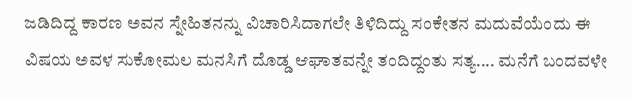ಜಡಿದಿದ್ದ ಕಾರಣ ಅವನ ಸ್ನೇಹಿತನನ್ನು ವಿಚಾರಿಸಿದಾಗಲೇ ತಿಳಿದಿದ್ದು ಸಂಕೇತನ ಮದುವೆಯೆಂದು ಈ ವಿಷಯ ಅವಳ ಸುಕೋಮಲ ಮನಸಿಗೆ ದೊಡ್ಡ ಆಘಾತವನ್ನೇ ತಂದಿದ್ದಂತು ಸತ್ಯ.... ಮನೆಗೆ ಬಂದವಳೇ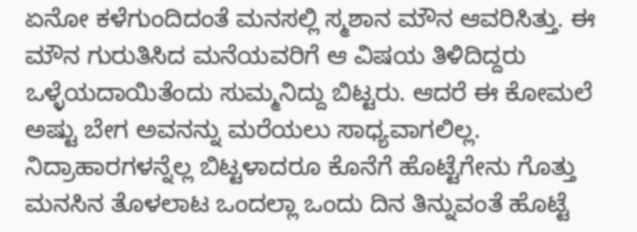ಏನೋ ಕಳೆಗುಂದಿದಂತೆ ಮನಸಲ್ಲಿ ಸ್ಮಶಾನ ಮೌನ ಆವರಿಸಿತ್ತು. ಈ ಮೌನ ಗುರುತಿಸಿದ ಮನೆಯವರಿಗೆ ಆ ವಿಷಯ ತಿಳಿದಿದ್ದರು ಒಳ್ಳೆಯದಾಯಿತೆಂದು ಸುಮ್ಮನಿದ್ದು ಬಿಟ್ಟರು. ಆದರೆ ಈ ಕೋಮಲೆ ಅಷ್ಟು ಬೇಗ ಅವನನ್ನು ಮರೆಯಲು ಸಾಧ್ಯವಾಗಲಿಲ್ಲ. ನಿದ್ರಾಹಾರಗಳನ್ನೆಲ್ಲ ಬಿಟ್ಟಳಾದರೂ ಕೊನೆಗೆ ಹೊಟ್ಟೆಗೇನು ಗೊತ್ತು ಮನಸಿನ ತೊಳಲಾಟ ಒಂದಲ್ಲಾ ಒಂದು ದಿನ ತಿನ್ನುವಂತೆ ಹೊಟ್ಟೆ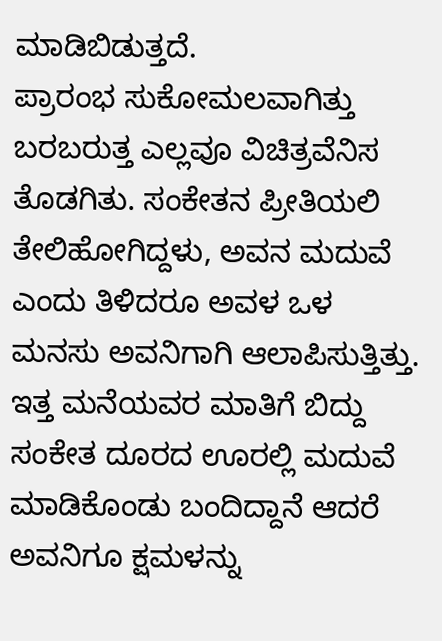ಮಾಡಿಬಿಡುತ್ತದೆ.
ಪ್ರಾರಂಭ ಸುಕೋಮಲವಾಗಿತ್ತು ಬರಬರುತ್ತ ಎಲ್ಲವೂ ವಿಚಿತ್ರವೆನಿಸ ತೊಡಗಿತು. ಸಂಕೇತನ ಪ್ರೀತಿಯಲಿ ತೇಲಿಹೋಗಿದ್ದಳು, ಅವನ ಮದುವೆ ಎಂದು ತಿಳಿದರೂ ಅವಳ ಒಳ ಮನಸು ಅವನಿಗಾಗಿ ಆಲಾಪಿಸುತ್ತಿತ್ತು. ಇತ್ತ ಮನೆಯವರ ಮಾತಿಗೆ ಬಿದ್ದು ಸಂಕೇತ ದೂರದ ಊರಲ್ಲಿ ಮದುವೆ ಮಾಡಿಕೊಂಡು ಬಂದಿದ್ದಾನೆ ಆದರೆ ಅವನಿಗೂ ಕ್ಷಮಳನ್ನು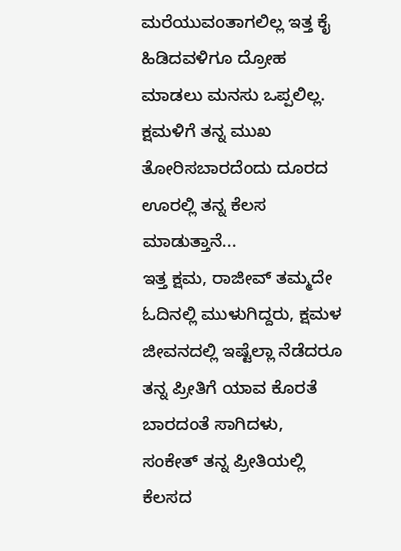ಮರೆಯುವಂತಾಗಲಿಲ್ಲ ಇತ್ತ ಕೈ ಹಿಡಿದವಳಿಗೂ ದ್ರೋಹ ಮಾಡಲು ಮನಸು ಒಪ್ಪಲಿಲ್ಲ. ಕ್ಷಮಳಿಗೆ ತನ್ನ ಮುಖ ತೋರಿಸಬಾರದೆಂದು ದೂರದ ಊರಲ್ಲಿ ತನ್ನ ಕೆಲಸ ಮಾಡುತ್ತಾನೆ...
ಇತ್ತ ಕ್ಷಮ, ರಾಜೀವ್ ತಮ್ಮದೇ ಓದಿನಲ್ಲಿ ಮುಳುಗಿದ್ದರು, ಕ್ಷಮಳ ಜೀವನದಲ್ಲಿ ಇಷ್ಟೆಲ್ಲಾ ನೆಡೆದರೂ ತನ್ನ ಪ್ರೀತಿಗೆ ಯಾವ ಕೊರತೆ ಬಾರದಂತೆ ಸಾಗಿದಳು, ಸಂಕೇತ್ ತನ್ನ ಪ್ರೀತಿಯಲ್ಲಿ ಕೆಲಸದ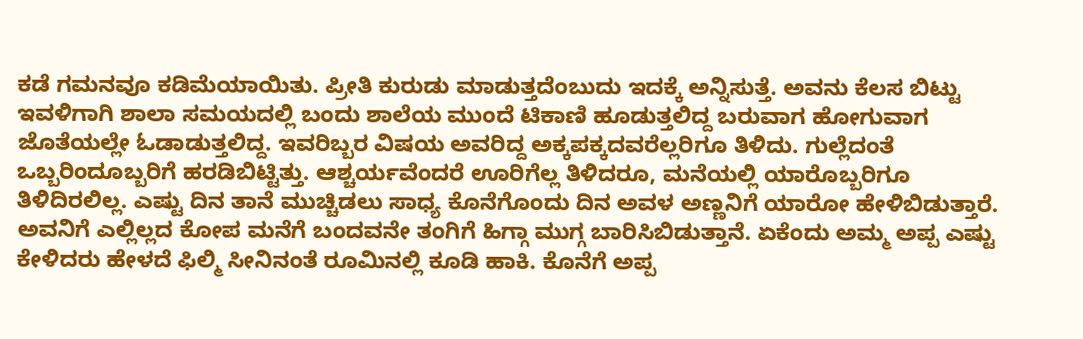ಕಡೆ ಗಮನವೂ ಕಡಿಮೆಯಾಯಿತು. ಪ್ರೀತಿ ಕುರುಡು ಮಾಡುತ್ತದೆಂಬುದು ಇದಕ್ಕೆ ಅನ್ನಿಸುತ್ತೆ. ಅವನು ಕೆಲಸ ಬಿಟ್ಟು ಇವಳಿಗಾಗಿ ಶಾಲಾ ಸಮಯದಲ್ಲಿ ಬಂದು ಶಾಲೆಯ ಮುಂದೆ ಟಿಕಾಣಿ ಹೂಡುತ್ತಲಿದ್ದ ಬರುವಾಗ ಹೋಗುವಾಗ ಜೊತೆಯಲ್ಲೇ ಓಡಾಡುತ್ತಲಿದ್ದ. ಇವರಿಬ್ಬರ ವಿಷಯ ಅವರಿದ್ದ ಅಕ್ಕಪಕ್ಕದವರೆಲ್ಲರಿಗೂ ತಿಳಿದು. ಗುಲ್ಲೆದಂತೆ ಒಬ್ಬರಿಂದೂಬ್ಬರಿಗೆ ಹರಡಿಬಿಟ್ಟಿತ್ತು. ಆಶ್ಚರ್ಯವೆಂದರೆ ಊರಿಗೆಲ್ಲ ತಿಳಿದರೂ, ಮನೆಯಲ್ಲಿ ಯಾರೊಬ್ಬರಿಗೂ ತಿಳಿದಿರಲಿಲ್ಲ. ಎಷ್ಟು ದಿನ ತಾನೆ ಮುಚ್ಚಿಡಲು ಸಾಧ್ಯ ಕೊನೆಗೊಂದು ದಿನ ಅವಳ ಅಣ್ಣನಿಗೆ ಯಾರೋ ಹೇಳಿಬಿಡುತ್ತಾರೆ. ಅವನಿಗೆ ಎಲ್ಲಿಲ್ಲದ ಕೋಪ ಮನೆಗೆ ಬಂದವನೇ ತಂಗಿಗೆ ಹಿಗ್ಗಾ ಮುಗ್ಗ ಬಾರಿಸಿಬಿಡುತ್ತಾನೆ. ಏಕೆಂದು ಅಮ್ಮ ಅಪ್ಪ ಎಷ್ಟು ಕೇಳಿದರು ಹೇಳದೆ ಫಿಲ್ಮಿ ಸೀನಿನಂತೆ ರೂಮಿನಲ್ಲಿ ಕೂಡಿ ಹಾಕಿ. ಕೊನೆಗೆ ಅಪ್ಪ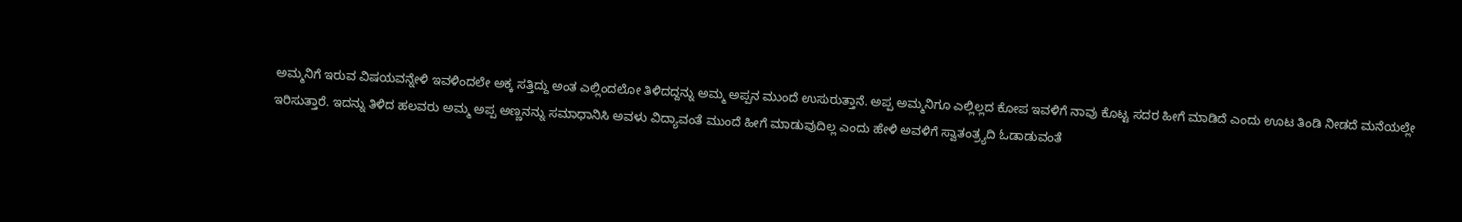ಅಮ್ಮನಿಗೆ ಇರುವ ವಿಷಯವನ್ನೇಳಿ ಇವಳಿಂದಲೇ ಅಕ್ಕ ಸತ್ತಿದ್ದು ಅಂತ ಎಲ್ಲಿಂದಲೋ ತಿಳಿದದ್ದನ್ನು ಅಮ್ಮ ಅಪ್ಪನ ಮುಂದೆ ಉಸುರುತ್ತಾನೆ. ಅಪ್ಪ ಅಮ್ಮನಿಗೂ ಎಲ್ಲಿಲ್ಲದ ಕೋಪ ಇವಳಿಗೆ ನಾವು ಕೊಟ್ಟ ಸದರ ಹೀಗೆ ಮಾಡಿದೆ ಎಂದು ಊಟ ತಿಂಡಿ ನೀಡದೆ ಮನೆಯಲ್ಲೇ ಇರಿಸುತ್ತಾರೆ. ಇದನ್ನು ತಿಳಿದ ಹಲವರು ಅಮ್ಮ ಅಪ್ಪ ಅಣ್ಣನನ್ನು ಸಮಾಧಾನಿಸಿ ಅವಳು ವಿದ್ಯಾವಂತೆ ಮುಂದೆ ಹೀಗೆ ಮಾಡುವುದಿಲ್ಲ ಎಂದು ಹೇಳಿ ಅವಳಿಗೆ ಸ್ವಾತಂತ್ರ್ಯದಿ ಓಡಾಡುವಂತೆ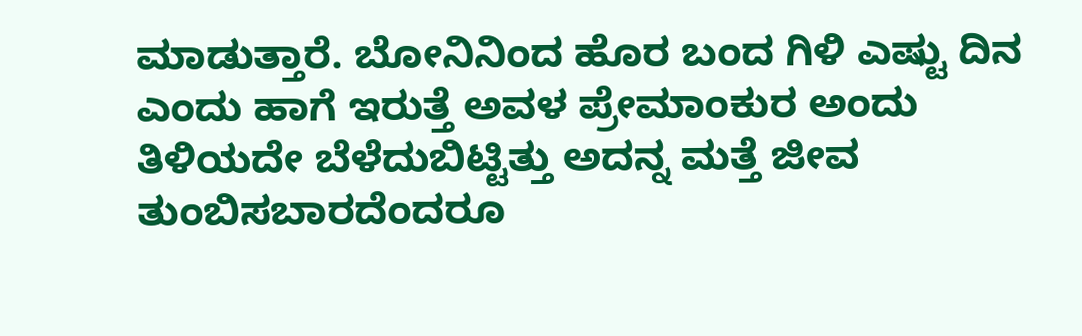ಮಾಡುತ್ತಾರೆ. ಬೋನಿನಿಂದ ಹೊರ ಬಂದ ಗಿಳಿ ಎಷ್ಟು ದಿನ ಎಂದು ಹಾಗೆ ಇರುತ್ತೆ ಅವಳ ಪ್ರೇಮಾಂಕುರ ಅಂದು ತಿಳಿಯದೇ ಬೆಳೆದುಬಿಟ್ಟಿತ್ತು ಅದನ್ನ ಮತ್ತೆ ಜೀವ ತುಂಬಿಸಬಾರದೆಂದರೂ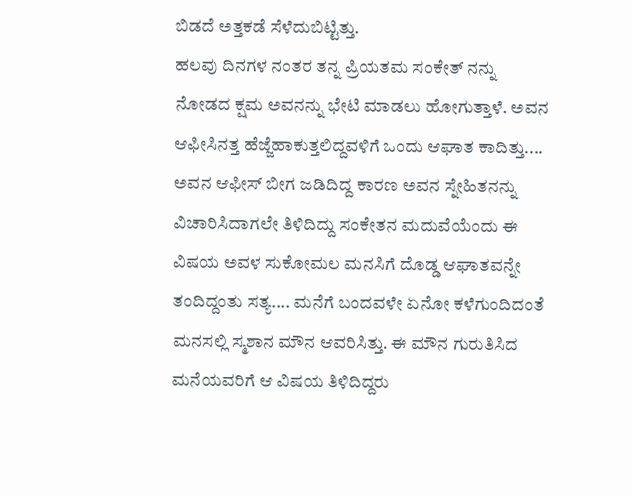ಬಿಡದೆ ಅತ್ತಕಡೆ ಸೆಳೆದುಬಿಟ್ಟಿತ್ತು.
ಹಲವು ದಿನಗಳ ನಂತರ ತನ್ನ ಪ್ರಿಯತಮ ಸಂಕೇತ್ ನನ್ನು ನೋಡದ ಕ್ಷಮ ಅವನನ್ನು ಭೇಟಿ ಮಾಡಲು ಹೋಗುತ್ತಾಳೆ. ಅವನ ಆಫೀಸಿನತ್ತ ಹೆಜ್ಜೆಹಾಕುತ್ತಲಿದ್ದವಳಿಗೆ ಒಂದು ಆಘಾತ ಕಾದಿತ್ತು.... ಅವನ ಆಫೀಸ್ ಬೀಗ ಜಡಿದಿದ್ದ ಕಾರಣ ಅವನ ಸ್ನೇಹಿತನನ್ನು ವಿಚಾರಿಸಿದಾಗಲೇ ತಿಳಿದಿದ್ದು ಸಂಕೇತನ ಮದುವೆಯೆಂದು ಈ ವಿಷಯ ಅವಳ ಸುಕೋಮಲ ಮನಸಿಗೆ ದೊಡ್ಡ ಆಘಾತವನ್ನೇ ತಂದಿದ್ದಂತು ಸತ್ಯ.... ಮನೆಗೆ ಬಂದವಳೇ ಏನೋ ಕಳೆಗುಂದಿದಂತೆ ಮನಸಲ್ಲಿ ಸ್ಮಶಾನ ಮೌನ ಆವರಿಸಿತ್ತು. ಈ ಮೌನ ಗುರುತಿಸಿದ ಮನೆಯವರಿಗೆ ಆ ವಿಷಯ ತಿಳಿದಿದ್ದರು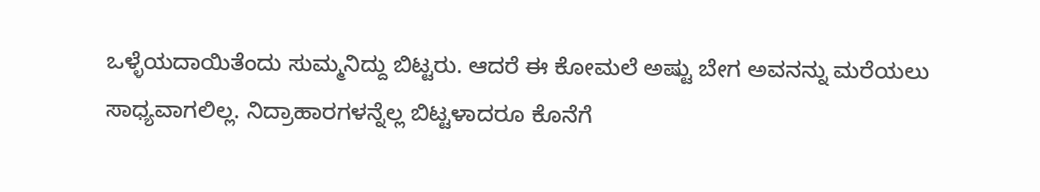ಒಳ್ಳೆಯದಾಯಿತೆಂದು ಸುಮ್ಮನಿದ್ದು ಬಿಟ್ಟರು. ಆದರೆ ಈ ಕೋಮಲೆ ಅಷ್ಟು ಬೇಗ ಅವನನ್ನು ಮರೆಯಲು ಸಾಧ್ಯವಾಗಲಿಲ್ಲ. ನಿದ್ರಾಹಾರಗಳನ್ನೆಲ್ಲ ಬಿಟ್ಟಳಾದರೂ ಕೊನೆಗೆ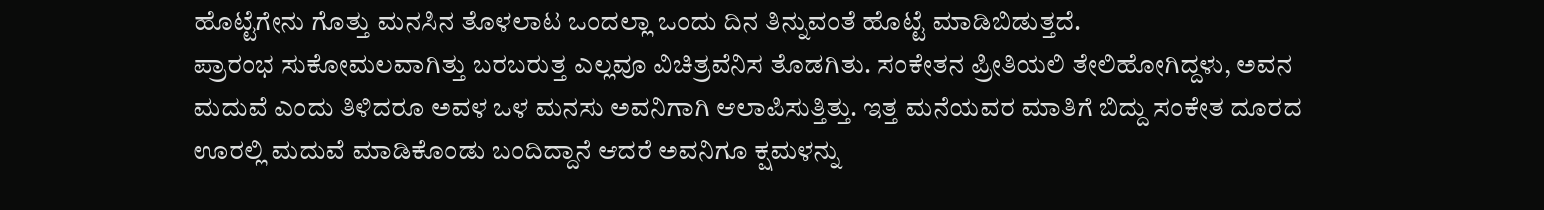ಹೊಟ್ಟೆಗೇನು ಗೊತ್ತು ಮನಸಿನ ತೊಳಲಾಟ ಒಂದಲ್ಲಾ ಒಂದು ದಿನ ತಿನ್ನುವಂತೆ ಹೊಟ್ಟೆ ಮಾಡಿಬಿಡುತ್ತದೆ.
ಪ್ರಾರಂಭ ಸುಕೋಮಲವಾಗಿತ್ತು ಬರಬರುತ್ತ ಎಲ್ಲವೂ ವಿಚಿತ್ರವೆನಿಸ ತೊಡಗಿತು. ಸಂಕೇತನ ಪ್ರೀತಿಯಲಿ ತೇಲಿಹೋಗಿದ್ದಳು, ಅವನ ಮದುವೆ ಎಂದು ತಿಳಿದರೂ ಅವಳ ಒಳ ಮನಸು ಅವನಿಗಾಗಿ ಆಲಾಪಿಸುತ್ತಿತ್ತು. ಇತ್ತ ಮನೆಯವರ ಮಾತಿಗೆ ಬಿದ್ದು ಸಂಕೇತ ದೂರದ ಊರಲ್ಲಿ ಮದುವೆ ಮಾಡಿಕೊಂಡು ಬಂದಿದ್ದಾನೆ ಆದರೆ ಅವನಿಗೂ ಕ್ಷಮಳನ್ನು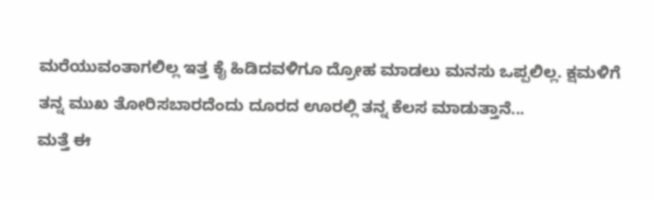ಮರೆಯುವಂತಾಗಲಿಲ್ಲ ಇತ್ತ ಕೈ ಹಿಡಿದವಳಿಗೂ ದ್ರೋಹ ಮಾಡಲು ಮನಸು ಒಪ್ಪಲಿಲ್ಲ. ಕ್ಷಮಳಿಗೆ ತನ್ನ ಮುಖ ತೋರಿಸಬಾರದೆಂದು ದೂರದ ಊರಲ್ಲಿ ತನ್ನ ಕೆಲಸ ಮಾಡುತ್ತಾನೆ...
ಮತ್ತೆ ಈ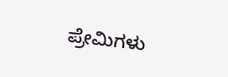ಪ್ರೇಮಿಗಳು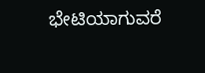ಭೇಟಿಯಾಗುವರೆ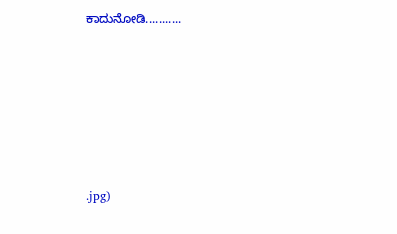ಕಾದುನೋಡಿ...........







.jpg)